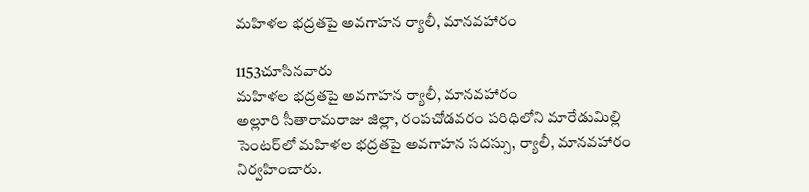మహిళల భద్రతపై అవగాహన ర్యాలీ, మానవహారం

1153చూసినవారు
మహిళల భద్రతపై అవగాహన ర్యాలీ, మానవహారం
అల్లూరి సీతారామరాజు జిల్లా, రంపచోడవరం పరిధిలోని మారేడుమిల్లి సెంటర్‌లో మహిళల భద్రతపై అవగాహన సదస్సు, ర్యాలీ, మానవహారం నిర్వహించారు.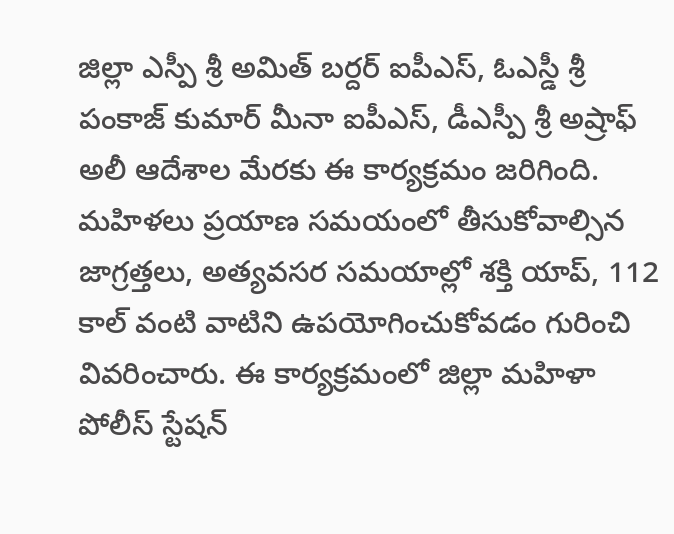జిల్లా ఎస్పీ శ్రీ అమిత్ బర్దర్ ఐపీఎస్, ఓఎస్డీ శ్రీ పంకాజ్ కుమార్ మీనా ఐపీఎస్, డీఎస్పీ శ్రీ అష్రాఫ్ అలీ ఆదేశాల మేరకు ఈ కార్యక్రమం జరిగింది. మహిళలు ప్రయాణ సమయంలో తీసుకోవాల్సిన జాగ్రత్తలు, అత్యవసర సమయాల్లో శక్తి యాప్, 112 కాల్ వంటి వాటిని ఉపయోగించుకోవడం గురించి వివరించారు. ఈ కార్యక్రమంలో జిల్లా మహిళా పోలీస్ స్టేషన్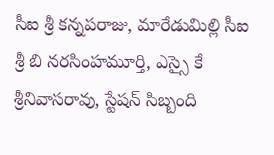సీఐ శ్రీ కన్నపరాజు, మారేడుమిల్లి సీఐ శ్రీ బి నరసింహమూర్తి, ఎస్సై కే శ్రీనివాసరావు, స్టేషన్ సిబ్బంది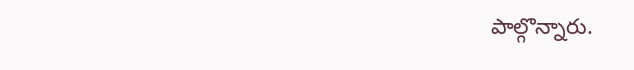పాల్గొన్నారు.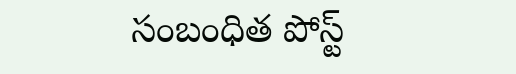సంబంధిత పోస్ట్